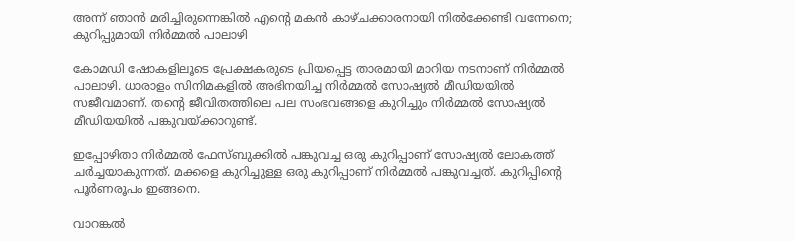അന്ന് ഞാൻ മരിച്ചിരുന്നെങ്കിൽ എന്റെ മകൻ കാഴ്ചക്കാരനായി നിൽക്കേണ്ടി വന്നേനെ; കുറിപ്പുമായി നിര്‍മ്മൽ പാലാഴി

കോമഡി ഷോകളിലൂടെ പ്രേക്ഷകരുടെ പ്രിയപ്പെട്ട താരമായി മാറിയ നടനാണ് നിര്‍മ്മല്‍ പാലാഴി. ധാരാളം സിനിമകളില്‍ അഭിനയിച്ച നിര്‍മ്മല്‍ സോഷ്യല്‍ മീഡിയയില്‍ സജീവമാണ്. തന്റെ ജീവിതത്തിലെ പല സംഭവങ്ങളെ കുറിച്ചും നിര്‍മ്മല്‍ സോഷ്യല്‍ മീഡിയയില്‍ പങ്കുവയ്ക്കാറുണ്ട്.

ഇപ്പോഴിതാ നിര്‍മ്മല്‍ ഫേസ്ബുക്കില്‍ പങ്കുവച്ച ഒരു കുറിപ്പാണ് സോഷ്യല്‍ ലോകത്ത് ചര്‍ച്ചയാകുന്നത്. മക്കളെ കുറിച്ചുള്ള ഒരു കുറിപ്പാണ് നിര്‍മ്മല്‍ പങ്കുവച്ചത്. കുറിപ്പിന്റെ പൂര്‍ണരൂപം ഇങ്ങനെ.

വാറങ്കല്‍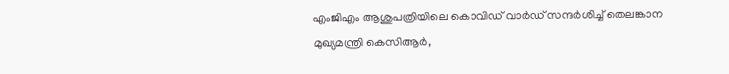എംജിഎം ആശുപത്രിയിലെ കൊവിഡ് വാര്‍ഡ് സന്ദര്‍ശിച്ച് തെലങ്കാന മുഖ്യമന്ത്രി കെസിആര്‍,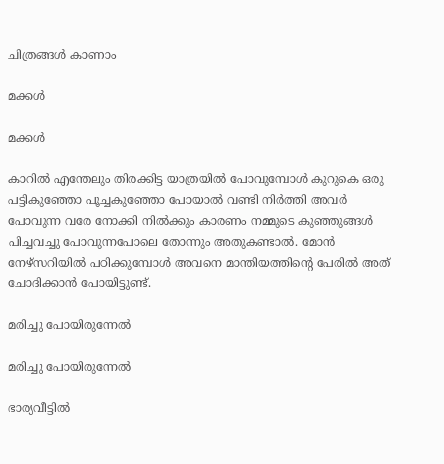ചിത്രങ്ങള്‍ കാണാം

മക്കള്‍

മക്കള്‍

കാറില്‍ എന്തേലും തിരക്കിട്ട യാത്രയില്‍ പോവുമ്പോള്‍ കുറുകെ ഒരു പട്ടികുഞ്ഞോ പൂച്ചകുഞ്ഞോ പോയാല്‍ വണ്ടി നിര്‍ത്തി അവര്‍ പോവുന്ന വരേ നോക്കി നില്‍ക്കും കാരണം നമ്മുടെ കുഞ്ഞുങ്ങള്‍ പിച്ചവച്ചു പോവുന്നപോലെ തോന്നും അതുകണ്ടാല്‍. മോന്‍ നേഴ്സറിയില്‍ പഠിക്കുമ്പോള്‍ അവനെ മാന്തിയത്തിന്റെ പേരില്‍ അത് ചോദിക്കാന്‍ പോയിട്ടുണ്ട്.

മരിച്ചു പോയിരുന്നേല്‍

മരിച്ചു പോയിരുന്നേല്‍

ഭാര്യവീട്ടില്‍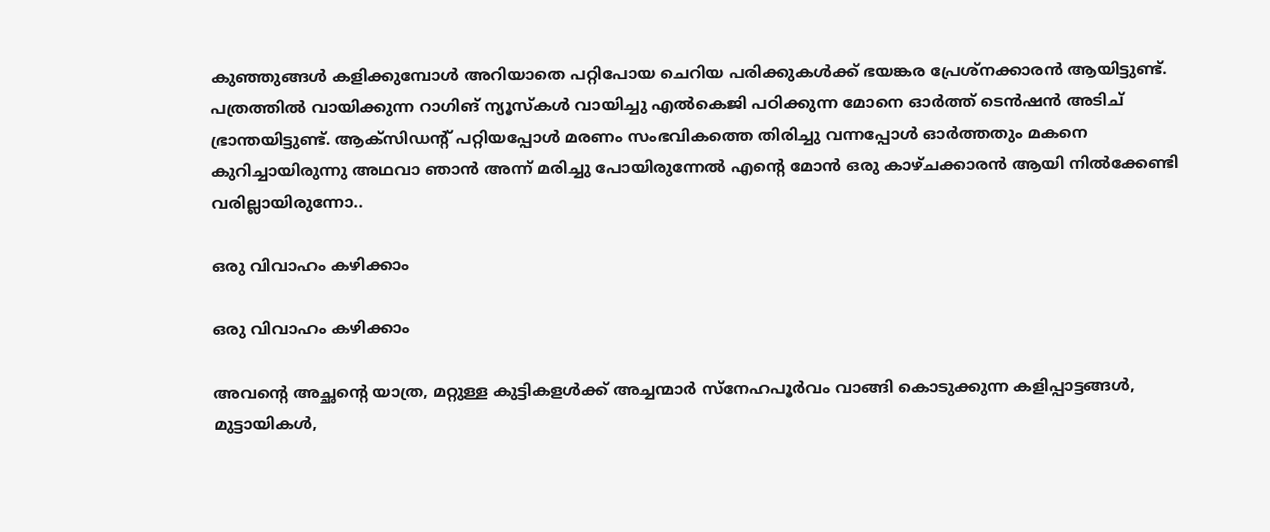കുഞ്ഞുങ്ങള്‍ കളിക്കുമ്പോള്‍ അറിയാതെ പറ്റിപോയ ചെറിയ പരിക്കുകള്‍ക്ക് ഭയങ്കര പ്രേശ്‌നക്കാരന്‍ ആയിട്ടുണ്ട്. പത്രത്തില്‍ വായിക്കുന്ന റാഗിങ് ന്യൂസ്‌കള്‍ വായിച്ചു എല്‍കെജി പഠിക്കുന്ന മോനെ ഓര്‍ത്ത് ടെന്‍ഷന്‍ അടിച് ഭ്രാന്തയിട്ടുണ്ട്. ആക്‌സിഡന്റ് പറ്റിയപ്പോള്‍ മരണം സംഭവികത്തെ തിരിച്ചു വന്നപ്പോള്‍ ഓര്‍ത്തതും മകനെ കുറിച്ചായിരുന്നു അഥവാ ഞാന്‍ അന്ന് മരിച്ചു പോയിരുന്നേല്‍ എന്റെ മോന്‍ ഒരു കാഴ്ചക്കാരന്‍ ആയി നില്‍ക്കേണ്ടി വരില്ലായിരുന്നോ..

ഒരു വിവാഹം കഴിക്കാം

ഒരു വിവാഹം കഴിക്കാം

അവന്റെ അച്ഛന്റെ യാത്ര, മറ്റുള്ള കുട്ടികളള്‍ക്ക് അച്ചന്മാര്‍ സ്‌നേഹപൂര്‍വം വാങ്ങി കൊടുക്കുന്ന കളിപ്പാട്ടങ്ങള്‍, മുട്ടായികള്‍,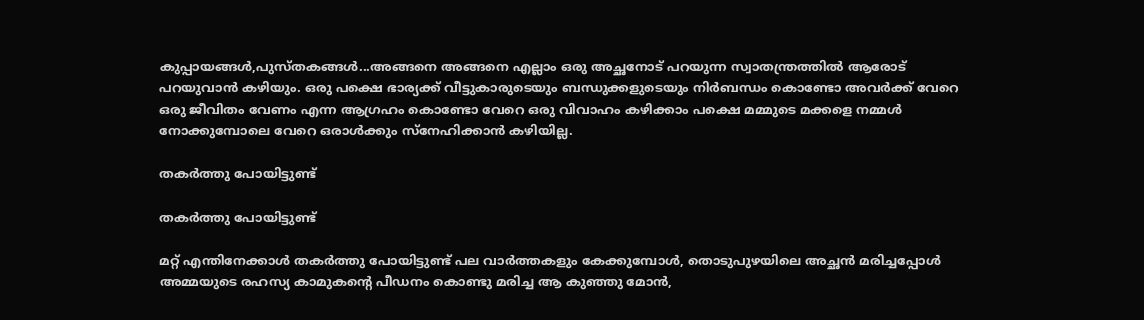കുപ്പായങ്ങള്‍,പുസ്തകങ്ങള്‍...അങ്ങനെ അങ്ങനെ എല്ലാം ഒരു അച്ഛനോട് പറയുന്ന സ്വാതന്ത്രത്തില്‍ ആരോട് പറയുവാന്‍ കഴിയും. ഒരു പക്ഷെ ഭാര്യക്ക് വീട്ടുകാരുടെയും ബന്ധുക്കളുടെയും നിര്‍ബന്ധം കൊണ്ടോ അവര്‍ക്ക് വേറെ ഒരു ജീവിതം വേണം എന്ന ആഗ്രഹം കൊണ്ടോ വേറെ ഒരു വിവാഹം കഴിക്കാം പക്ഷെ മമ്മുടെ മക്കളെ നമ്മള്‍ നോക്കുമ്പോലെ വേറെ ഒരാള്‍ക്കും സ്‌നേഹിക്കാന്‍ കഴിയില്ല.

തകര്‍ത്തു പോയിട്ടുണ്ട്

തകര്‍ത്തു പോയിട്ടുണ്ട്

മറ്റ് എന്തിനേക്കാള്‍ തകര്‍ത്തു പോയിട്ടുണ്ട് പല വാര്‍ത്തകളും കേക്കുമ്പോള്‍, തൊടുപുഴയിലെ അച്ഛന്‍ മരിച്ചപ്പോള്‍ അമ്മയുടെ രഹസ്യ കാമുകന്റെ പീഡനം കൊണ്ടു മരിച്ച ആ കുഞ്ഞു മോന്‍,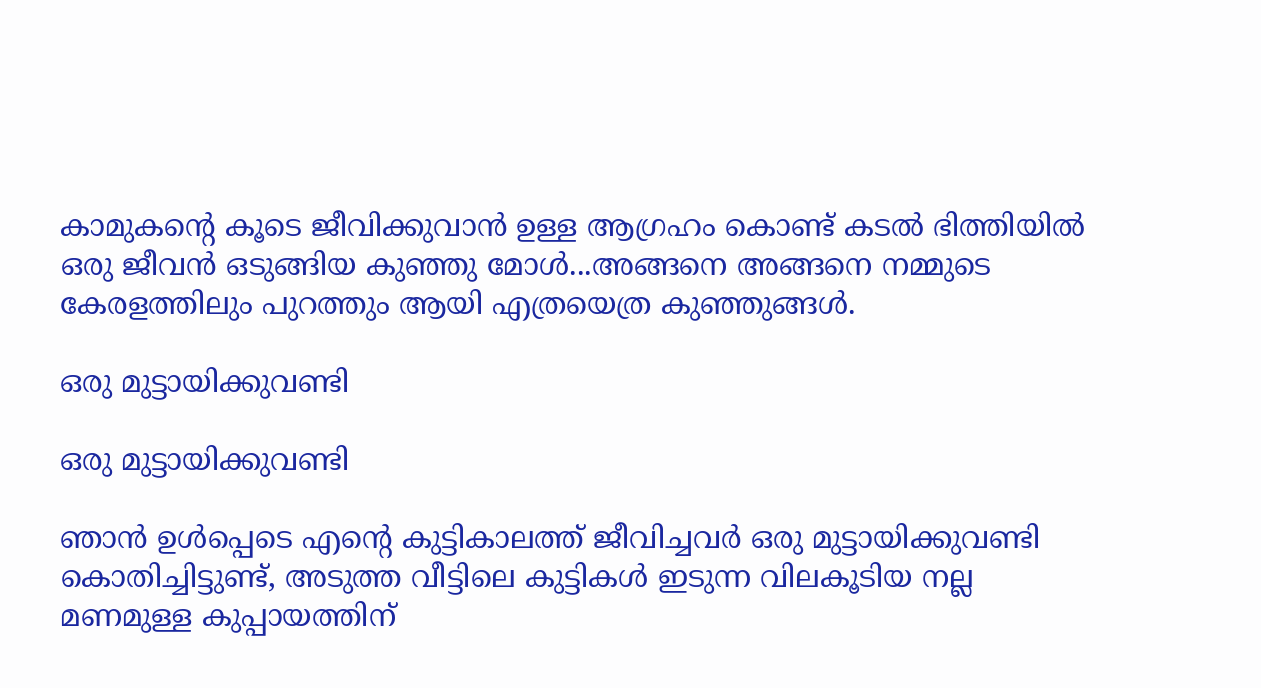കാമുകന്റെ കൂടെ ജീവിക്കുവാന്‍ ഉള്ള ആഗ്രഹം കൊണ്ട് കടല്‍ ഭിത്തിയില്‍ ഒരു ജീവന്‍ ഒടുങ്ങിയ കുഞ്ഞു മോള്‍...അങ്ങനെ അങ്ങനെ നമ്മുടെ കേരളത്തിലും പുറത്തും ആയി എത്രയെത്ര കുഞ്ഞുങ്ങള്‍.

ഒരു മുട്ടായിക്കുവണ്ടി

ഒരു മുട്ടായിക്കുവണ്ടി

ഞാന്‍ ഉള്‍പ്പെടെ എന്റെ കുട്ടികാലത്ത് ജീവിച്ചവര്‍ ഒരു മുട്ടായിക്കുവണ്ടി കൊതിച്ചിട്ടുണ്ട്, അടുത്ത വീട്ടിലെ കുട്ടികള്‍ ഇടുന്ന വിലകൂടിയ നല്ല മണമുള്ള കുപ്പായത്തിന്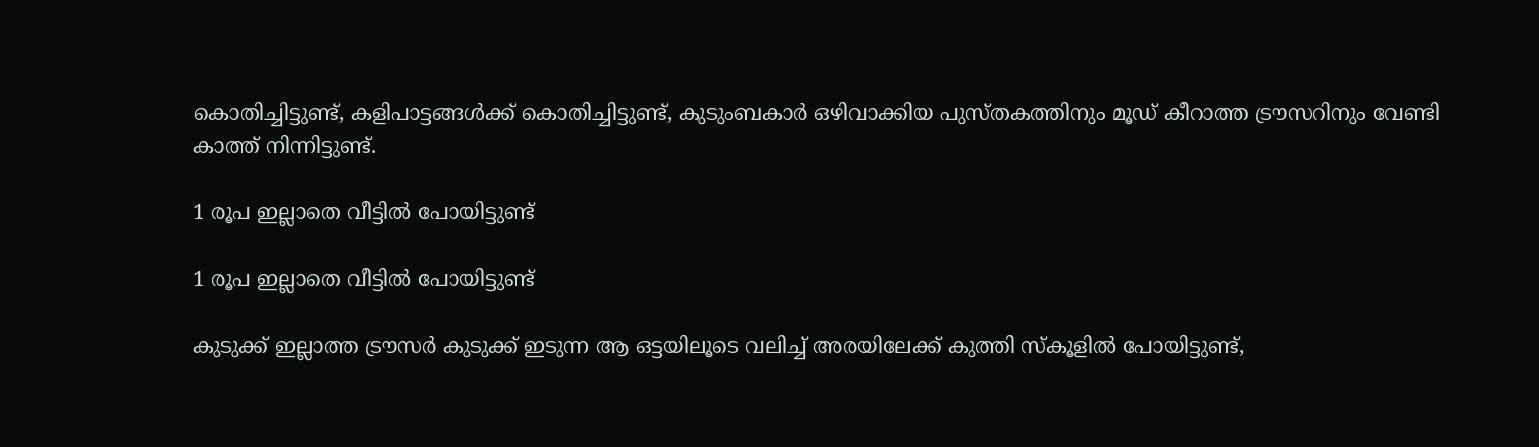കൊതിച്ചിട്ടുണ്ട്, കളിപാട്ടങ്ങള്‍ക്ക് കൊതിച്ചിട്ടുണ്ട്, കുടുംബകാര്‍ ഒഴിവാക്കിയ പുസ്തകത്തിനും മൂഡ് കീറാത്ത ട്രൗസറിനും വേണ്ടി കാത്ത് നിന്നിട്ടുണ്ട്.

1 രൂപ ഇല്ലാതെ വീട്ടില്‍ പോയിട്ടുണ്ട്

1 രൂപ ഇല്ലാതെ വീട്ടില്‍ പോയിട്ടുണ്ട്

കുടുക്ക് ഇല്ലാത്ത ട്രൗസര്‍ കുടുക്ക് ഇടുന്ന ആ ഒട്ടയിലൂടെ വലിച്ച് അരയിലേക്ക് കുത്തി സ്‌കൂളില്‍ പോയിട്ടുണ്ട്,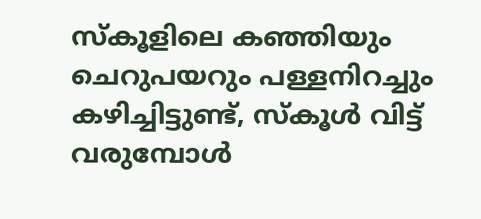സ്‌കൂളിലെ കഞ്ഞിയും ചെറുപയറും പള്ളനിറച്ചും കഴിച്ചിട്ടുണ്ട്, സ്‌കൂള്‍ വിട്ട് വരുമ്പോള്‍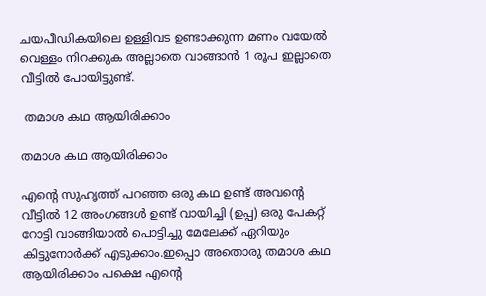ചയപീഡികയിലെ ഉള്ളിവട ഉണ്ടാക്കുന്ന മണം വയേല്‍ വെള്ളം നിറക്കുക അല്ലാതെ വാങ്ങാന്‍ 1 രൂപ ഇല്ലാതെ വീട്ടില്‍ പോയിട്ടുണ്ട്.

 തമാശ കഥ ആയിരിക്കാം

തമാശ കഥ ആയിരിക്കാം

എന്റെ സുഹൃത്ത് പറഞ്ഞ ഒരു കഥ ഉണ്ട് അവന്റെ വീട്ടില്‍ 12 അംഗങ്ങള്‍ ഉണ്ട് വായിച്ചി (ഉപ്പ) ഒരു പേകറ്റ് റോട്ടി വാങ്ങിയാല്‍ പൊട്ടിച്ചു മേലേക്ക് ഏറിയും കിട്ടുനോര്‍ക്ക് എടുക്കാം.ഇപ്പൊ അതൊരു തമാശ കഥ ആയിരിക്കാം പക്ഷെ എന്റെ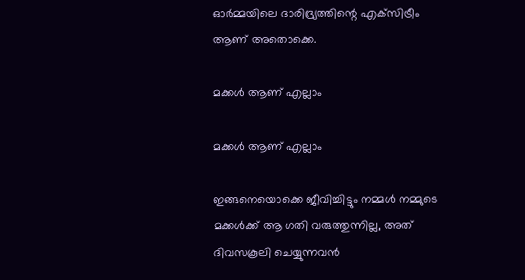ഓര്‍മ്മയിലെ ദാരിദ്ര്യത്തിന്റെ എക്‌സിട്രീം ആണ് അതൊക്കെ.

മക്കള്‍ ആണ് എല്ലാം

മക്കള്‍ ആണ് എല്ലാം

ഇങ്ങനെയൊക്കെ ജീവിച്ചിട്ടും നമ്മള്‍ നമ്മുടെ മക്കള്‍ക്ക് ആ ഗതി വരുത്തുന്നില്ല, അത് ദിവസകൂലി ചെയ്യുന്നവന്‍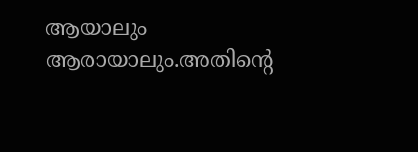ആയാലും ആരായാലും.അതിന്റെ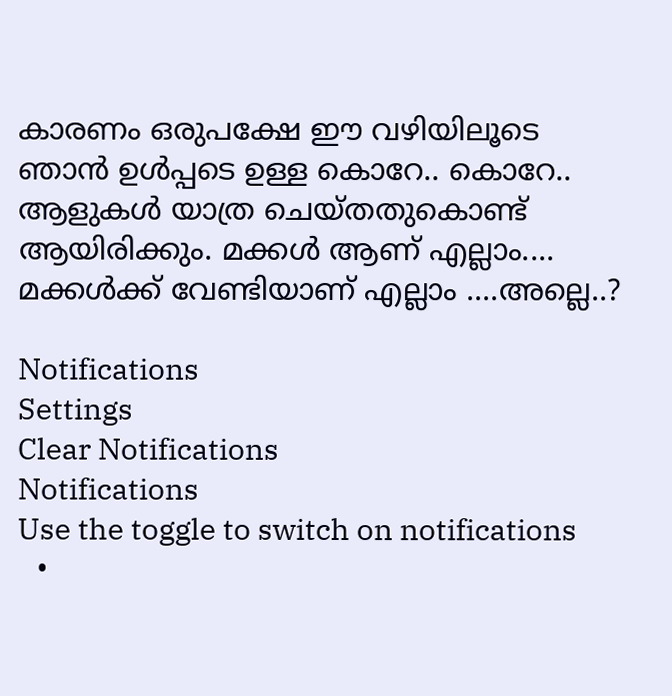കാരണം ഒരുപക്ഷേ ഈ വഴിയിലൂടെ ഞാന്‍ ഉള്‍പ്പടെ ഉള്ള കൊറേ.. കൊറേ.. ആളുകള്‍ യാത്ര ചെയ്തതുകൊണ്ട് ആയിരിക്കും. മക്കള്‍ ആണ് എല്ലാം.... മക്കള്‍ക്ക് വേണ്ടിയാണ് എല്ലാം ....അല്ലെ..?

Notifications
Settings
Clear Notifications
Notifications
Use the toggle to switch on notifications
  •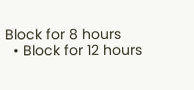Block for 8 hours
  • Block for 12 hours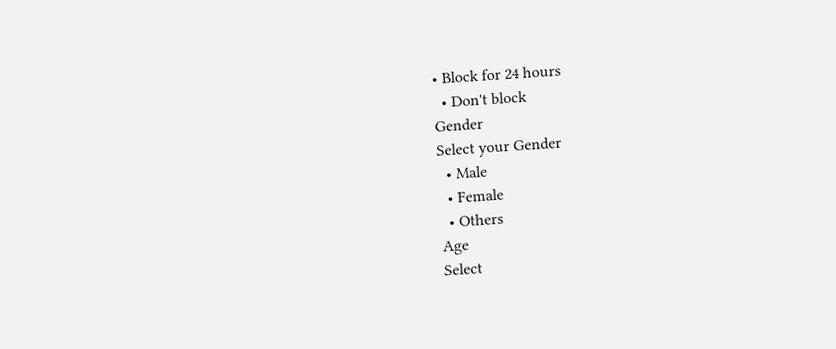• Block for 24 hours
  • Don't block
Gender
Select your Gender
  • Male
  • Female
  • Others
Age
Select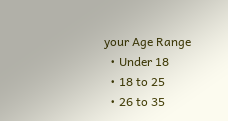your Age Range
  • Under 18
  • 18 to 25
  • 26 to 35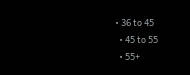• 36 to 45
  • 45 to 55
  • 55+